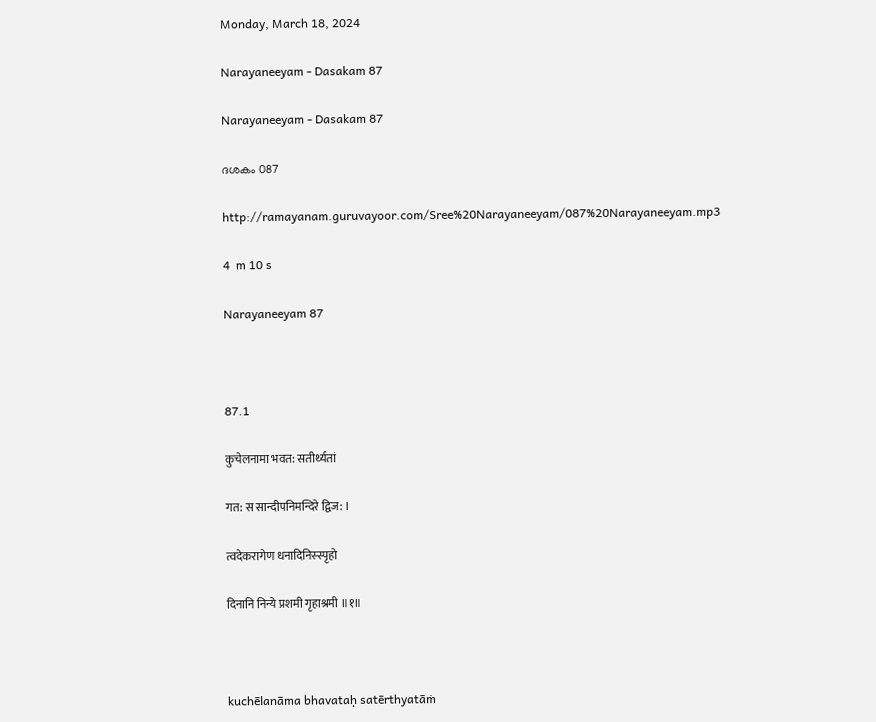Monday, March 18, 2024

Narayaneeyam - Dasakam 87

Narayaneeyam - Dasakam 87

ദശകം 087

http://ramayanam.guruvayoor.com/Sree%20Narayaneeyam/087%20Narayaneeyam.mp3

4  m 10 s

Narayaneeyam 87



87.1

कुचेलनामा भवत: सतीर्थ्यतां

गत: स सान्दीपनिमन्दिरे द्विज: ।

त्वदेकरागेण धनादिनिस्स्पृहो

दिनानि निन्ये प्रशमी गृहाश्रमी ॥१॥



kuchēlanāma bhavataḥ satērthyatāṁ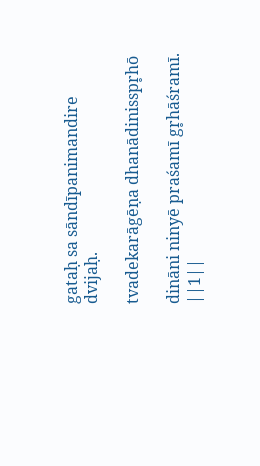gataḥ sa sāndīpanimandire dvijaḥ.

tvadekarāgēṇa dhanādinisspr̥hō

dināni ninyē praśamī gr̥hāśramī. ||1||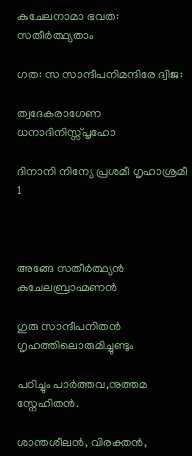കുചേലനാമാ ഭവത: സതീർത്ഥ്യതാം

ഗത: സ സാന്ദീപനിമന്ദിരേ ദ്വിജ:

ത്വദേകരാഗേണ ധനാദിനിസ്സ്പൃഹോ

ദിനാനി നിന്യേ പ്രശമീ ഗൃഹാശ്രമീ 1



അങ്ങേ സതീർത്ഥ്യൻ കുചേലബ്രാഹ്മണൻ

ഗുരു സാന്ദീപനിതൻ ഗൃഹത്തിലൊരുമിച്ചുണ്ടും

പഠിച്ചും പാർത്തവ,നുത്തമ സ്നേഹിതൻ.

ശാന്തശീലൻ, വിരക്തൻ,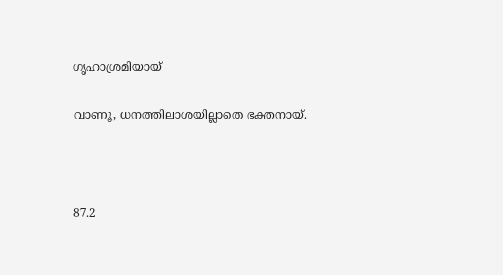ഗൃഹാശ്രമിയായ്

വാണൂ, ധനത്തിലാശയില്ലാതെ ഭക്തനായ്.



87.2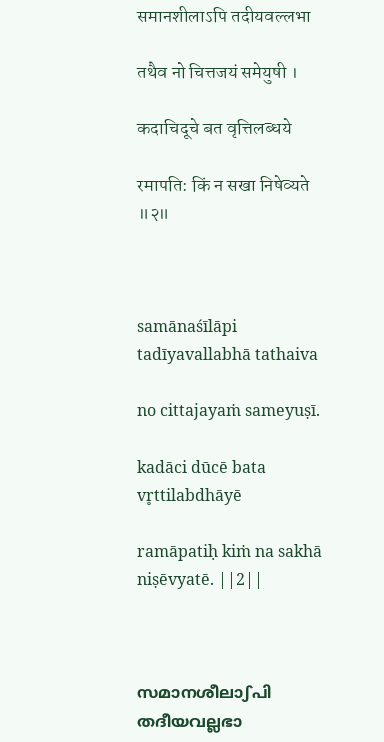समानशीलाऽपि तदीयवल्लभा

तथैव नो चित्तजयं समेयुषी ।

कदाचिदूचे बत वृत्तिलब्धये

रमापति: किं न सखा निषेव्यते ॥२॥



samānaśīlāpi tadīyavallabhā tathaiva

no cittajayaṁ sameyuṣī.

kadāci dūcē bata vr̥ttilabdhāyē

ramāpatiḥ kiṁ na sakhā niṣēvyatē. ||2||



സമാനശീലാഽപി തദീയവല്ലഭാ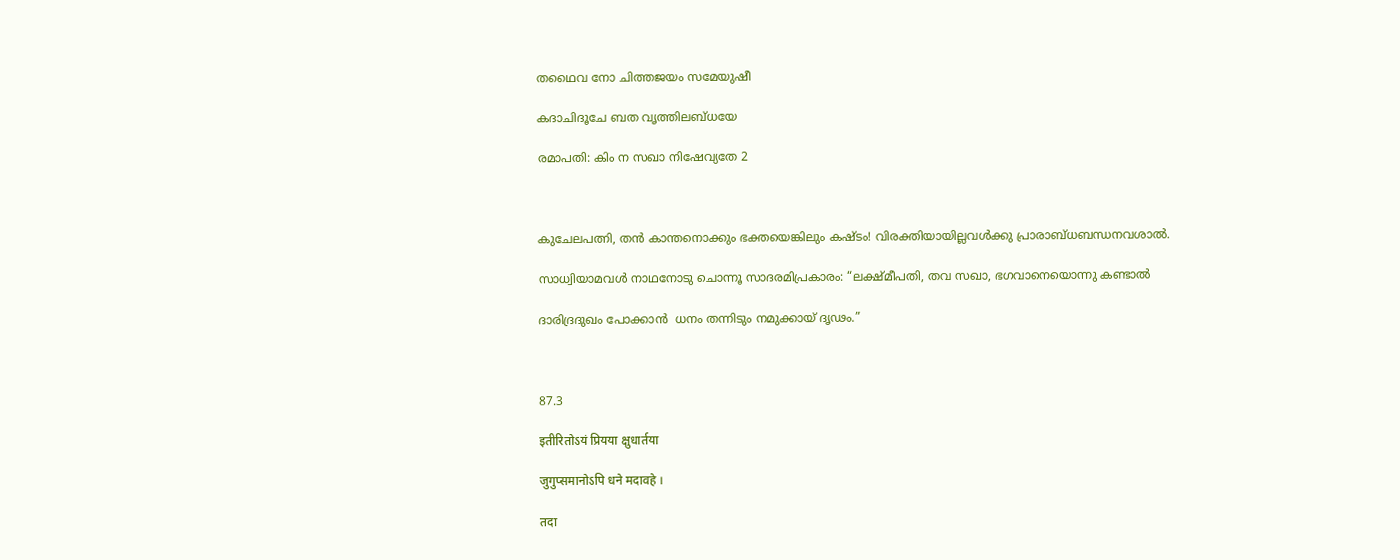തഥൈവ നോ ചിത്തജയം സമേയുഷീ

കദാചിദൂചേ ബത വൃത്തിലബ്ധയേ

രമാപതി: കിം ന സഖാ നിഷേവ്യതേ 2



കുചേലപത്നി, തൻ കാന്തനൊക്കും ഭക്തയെങ്കിലും കഷ്ടം! വിരക്തിയായില്ലവൾക്കു പ്രാരാബ്ധബന്ധനവശാൽ.

സാധ്വിയാമവൾ നാഥനോടു ചൊന്നൂ സാദരമിപ്രകാരം: “ലക്ഷ്മീപതി, തവ സഖാ, ഭഗവാനെയൊന്നു കണ്ടാൽ

ദാരിദ്രദുഖം പോക്കാൻ  ധനം തന്നിടും നമുക്കായ് ദൃഢം.”



87.3

इतीरितोऽयं प्रियया क्षुधार्तया

जुगुप्समानोऽपि धने मदावहे ।

तदा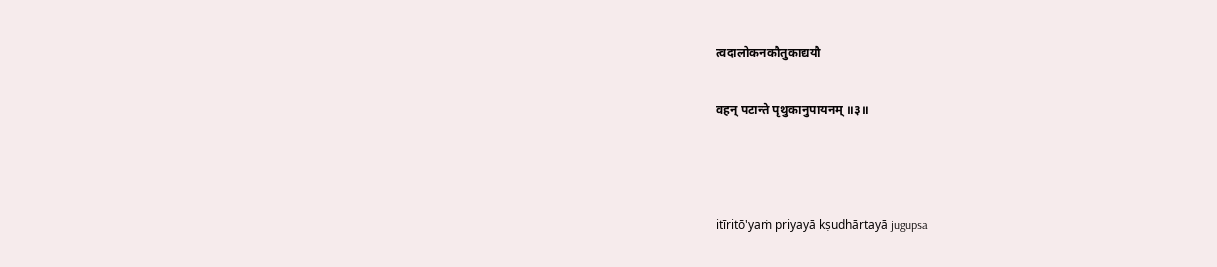त्वदालोकनकौतुकाद्ययौ

वहन् पटान्ते पृथुकानुपायनम् ॥३॥



itīritō'yaṁ priyayā kṣudhārtayā jugupsa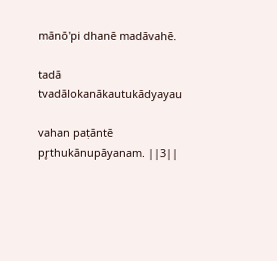mānō'pi dhanē madāvahē.

tadā tvadālokanākautukādyayau

vahan paṭāntē pr̥thukānupāyanam. ||3||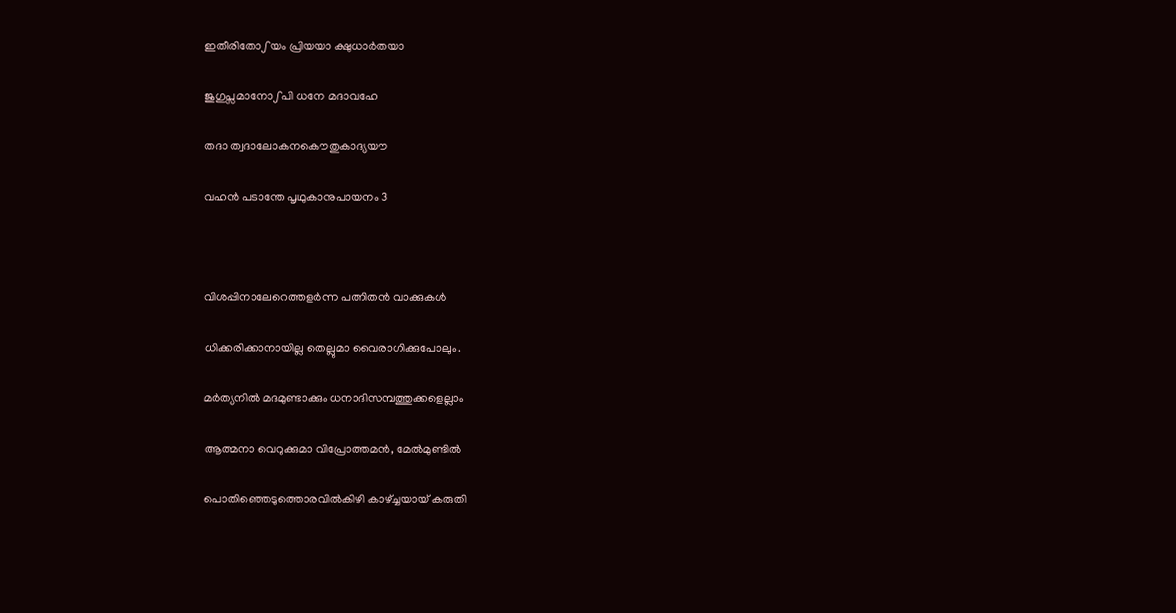ഇതീരിതോഽയം പ്രിയയാ ക്ഷുധാർതയാ

ജുഗുപ്സമാനോഽപി ധനേ മദാവഹേ

തദാ ത്വദാലോകനകൌതുകാദ്യയൗ

വഹൻ പടാന്തേ പൃഥുകാനുപായനം 3



വിശപ്പിനാലേറെത്തളർന്ന പത്നിതൻ വാക്കുകൾ

ധിക്കരിക്കാനായില്ല തെല്ലുമാ വൈരാഗിക്കുപോലും.

മർത്യനിൽ മദമുണ്ടാക്കും ധനാദിസമ്പത്തുക്കളെല്ലാം

ആത്മനാ വെറുക്കുമാ വിപ്രോത്തമൻ, മേൽമുണ്ടിൽ

പൊതിഞ്ഞെടുത്തൊരവിൽകിഴി കാഴ്ച്ചയായ് കരുതി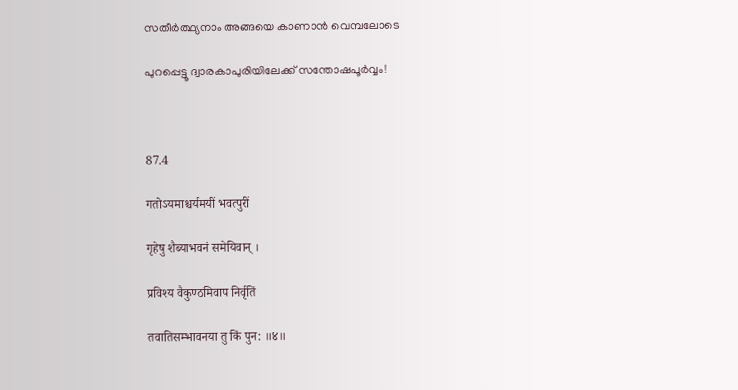സതീർത്ഥ്യനാം അങ്ങയെ കാണാൻ വെമ്പലോടെ

പുറപ്പെട്ടൂ ദ്വാരകാപുരിയിലേക്ക് സന്തോഷപൂർവ്വം!



87.4

गतोऽयमाश्चर्यमयीं भवत्पुरीं

गृहेषु शैब्याभवनं समेयिवान् ।

प्रविश्य वैकुण्ठमिवाप निर्वृतिं

तवातिसम्भावनया तु किं पुन: ॥४॥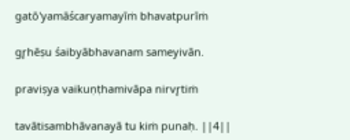gatō'yamāścaryamayīṁ bhavatpurīṁ

gr̥hēṣu śaibyābhavanam sameyivān.

praviṣya vaikuṇṭhamivāpa nirvr̥tiṁ

tavātisambhāvanayā tu kiṁ punaḥ. ||4||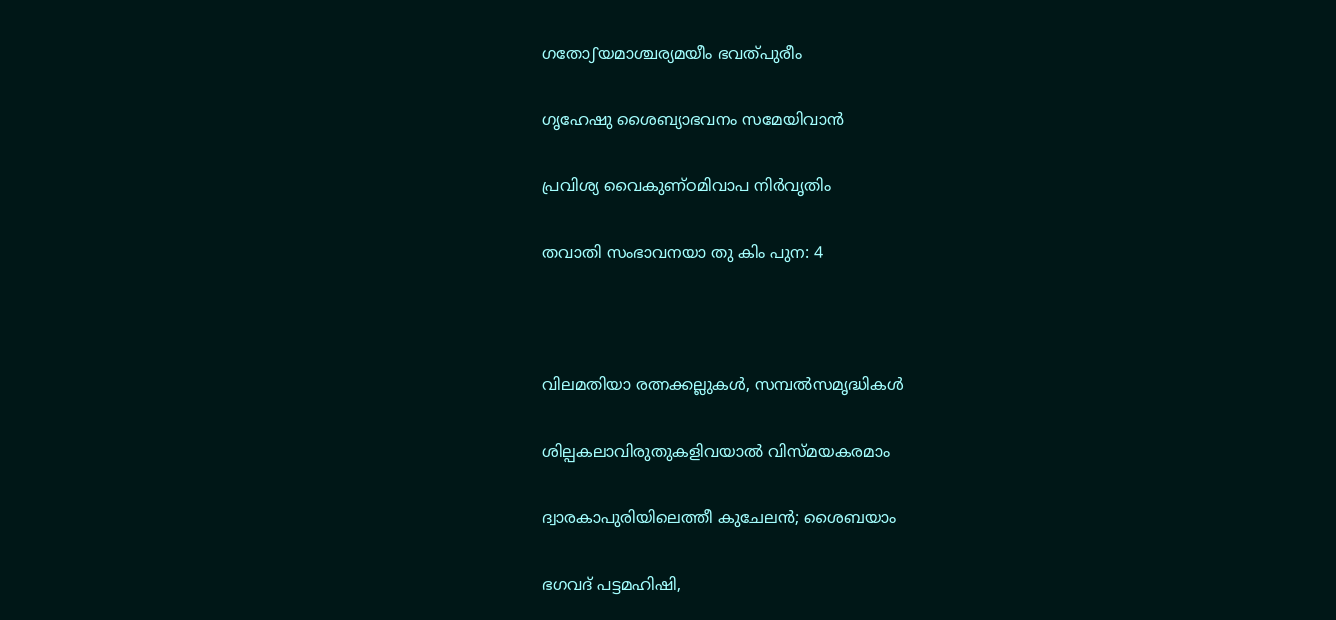ഗതോഽയമാശ്ചര്യമയീം ഭവത്പുരീം

ഗൃഹേഷു ശൈബ്യാഭവനം സമേയിവാൻ

പ്രവിശ്യ വൈകുണ്ഠമിവാപ നിർവൃതിം

തവാതി സംഭാവനയാ തു കിം പുന: 4



വിലമതിയാ രത്നക്കല്ലുകൾ, സമ്പൽസമൃദ്ധികൾ

ശില്പകലാവിരുതുകളിവയാൽ വിസ്മയകരമാം

ദ്വാരകാപുരിയിലെത്തീ കുചേലൻ; ശൈബയാം

ഭഗവദ് പട്ടമഹിഷി,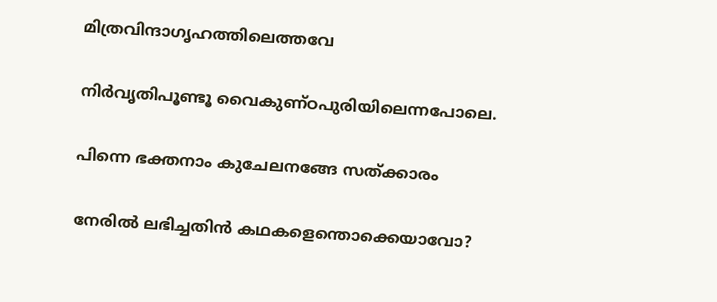മിത്രവിന്ദാഗൃഹത്തിലെത്തവേ

നിർവൃതിപൂണ്ടൂ വൈകുണ്ഠപുരിയിലെന്നപോലെ.

പിന്നെ ഭക്തനാം കുചേലനങ്ങേ സത്ക്കാരം

നേരിൽ ലഭിച്ചതിൻ കഥകളെന്തൊക്കെയാവോ?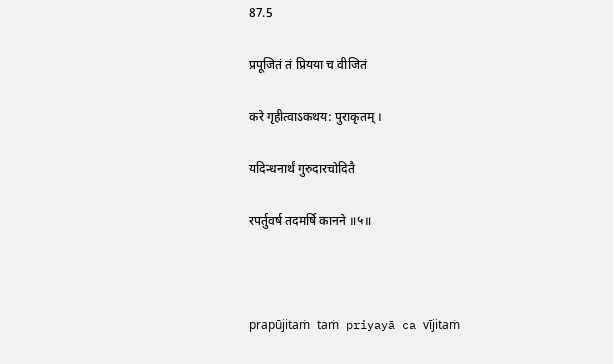87.5

प्रपूजितं तं प्रियया च वीजितं

करे गृहीत्वाऽकथय: पुराकृतम् ।

यदिन्धनार्थं गुरुदारचोदितै

रपर्तुवर्ष तदमर्षि कानने ॥५॥



prapūjitaṁ taṁ priyayā ca vījitaṁ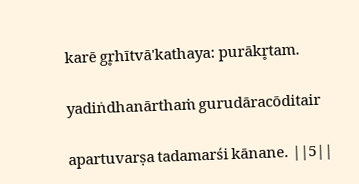karē gr̥hītvā'kathaya: purākr̥tam.

yadin̍dhanārthaṁ gurudāracōditair

apartuvarṣa tadamarśi kānane. ||5||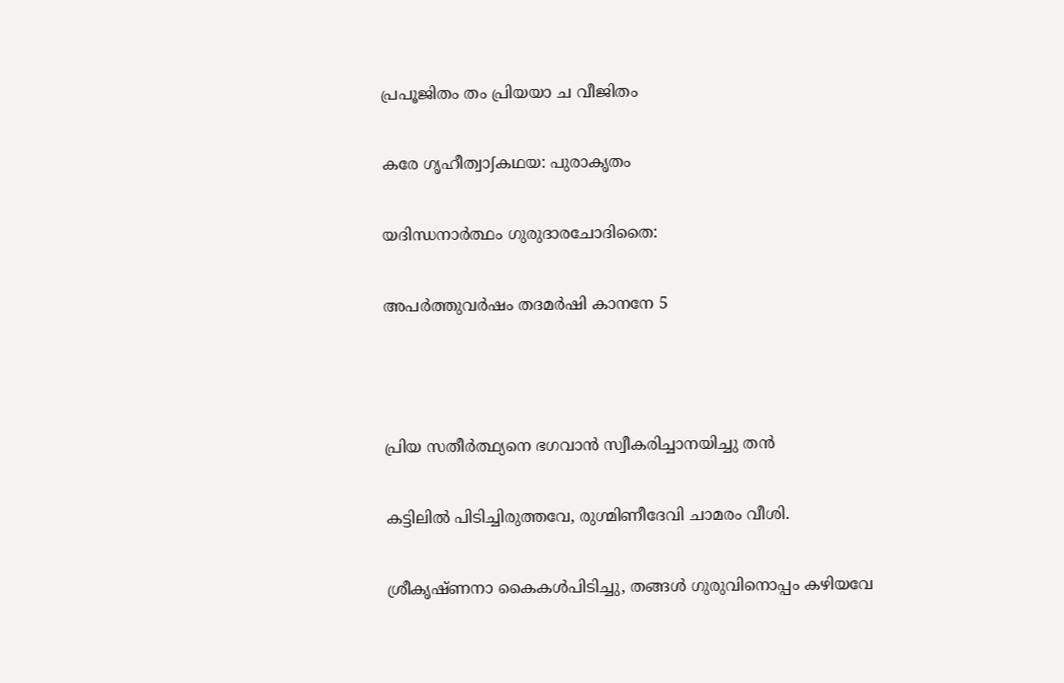പ്രപൂജിതം തം പ്രിയയാ ച വീജിതം

കരേ ഗൃഹീത്വാഽകഥയ: പുരാകൃതം

യദിന്ധനാർത്ഥം ഗുരുദാരചോദിതൈ:

അപർത്തുവർഷം തദമർഷി കാനനേ 5



പ്രിയ സതീർത്ഥ്യനെ ഭഗവാൻ സ്വീകരിച്ചാനയിച്ചു തൻ

കട്ടിലിൽ പിടിച്ചിരുത്തവേ, രുഗ്മിണീദേവി ചാമരം വീശി.

ശ്രീകൃഷ്ണനാ കൈകൾപിടിച്ചു, തങ്ങൾ ഗുരുവിനൊപ്പം കഴിയവേ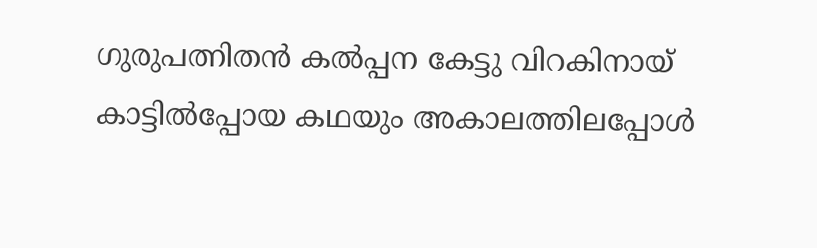ഗുരുപത്നിതൻ കൽപ്പന കേട്ടു വിറകിനായ് കാട്ടിൽപ്പോയ കഥയും അകാലത്തിലപ്പോൾ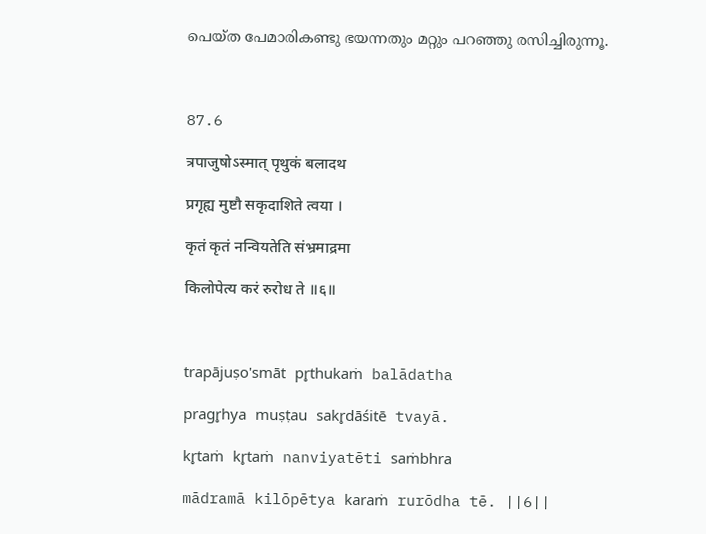പെയ്ത പേമാരികണ്ടു ഭയന്നതും മറ്റും പറഞ്ഞു രസിച്ചിരുന്നൂ.



87.6

त्रपाजुषोऽस्मात् पृथुकं बलादथ

प्रगृह्य मुष्टौ सकृदाशिते त्वया ।

कृतं कृतं नन्वियतेति संभ्रमाद्रमा

किलोपेत्य करं रुरोध ते ॥६॥



trapājuṣo'smāt pr̥thukaṁ balādatha

pragr̥hya muṣṭau sakr̥dāśitē tvayā.

kr̥taṁ kr̥taṁ nanviyatēti saṁbhra

mādramā kilōpētya karaṁ rurōdha tē. ||6||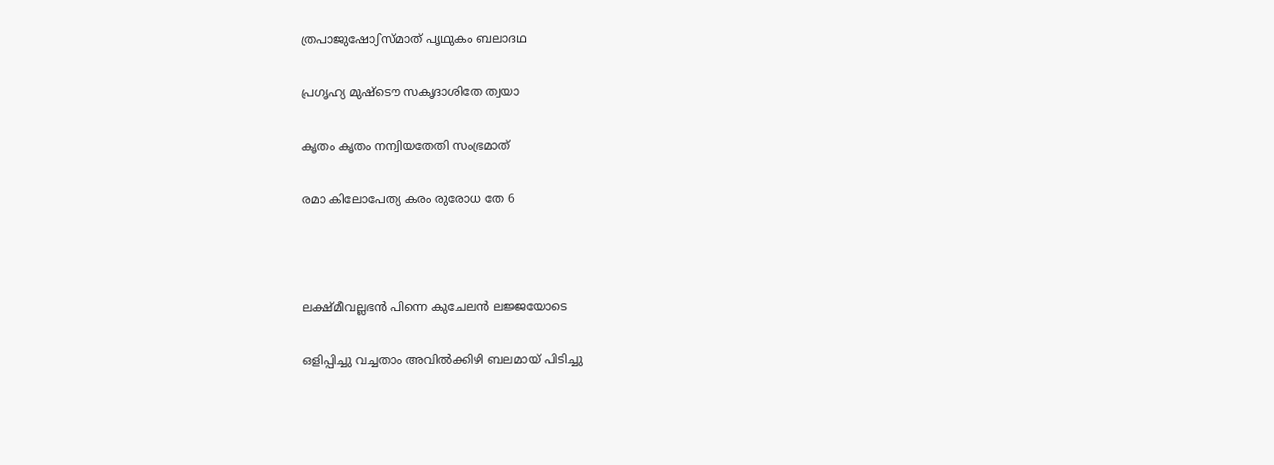ത്രപാജുഷോഽസ്മാത് പൃഥുകം ബലാദഥ

പ്രഗൃഹ്യ മുഷ്ടൌ സകൃദാശിതേ ത്വയാ

കൃതം കൃതം നന്വിയതേതി സംഭ്രമാത്

രമാ കിലോപേത്യ കരം രുരോധ തേ 6



ലക്ഷ്മീവല്ലഭൻ പിന്നെ കുചേലൻ ലജ്ജയോടെ

ഒളിപ്പിച്ചു വച്ചതാം അവിൽക്കിഴി ബലമായ് പിടിച്ചു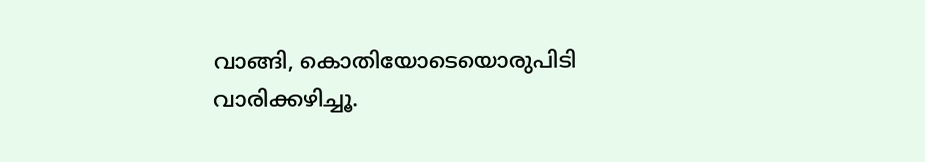വാങ്ങി, കൊതിയോടെയൊരുപിടി വാരിക്കഴിച്ചൂ.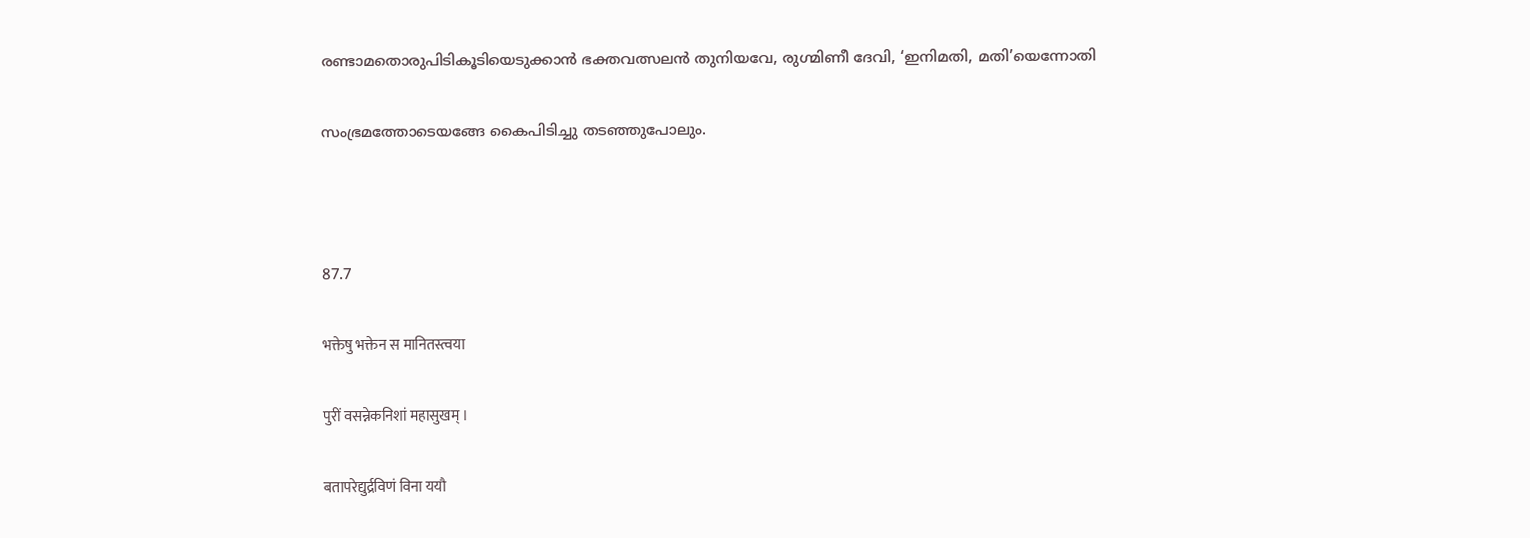രണ്ടാമതൊരുപിടികൂടിയെടുക്കാൻ ഭക്തവത്സലൻ തുനിയവേ, രുഗ്മിണീ ദേവി, ‘ഇനിമതി, മതി’യെന്നോതി

സംഭ്രമത്തോടെയങ്ങേ കൈപിടിച്ചു തടഞ്ഞുപോലും.



87.7

भक्तेषु भक्तेन स मानितस्त्वया

पुरीं वसन्नेकनिशां महासुखम् ।

बतापरेद्युर्द्रविणं विना ययौ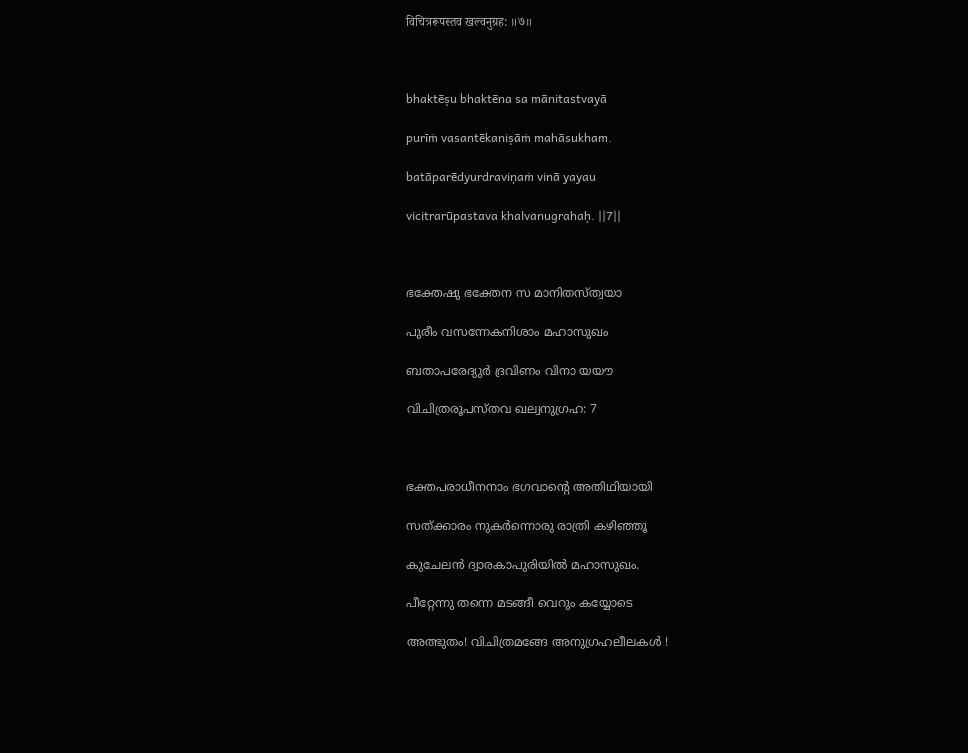विचित्ररूपस्तव खल्वनुग्रह: ॥७॥



bhaktēṣu bhaktēna sa mānitastvayā

purīṁ vasantēkaniṣāṁ mahāsukham.

batāparēdyurdraviṇaṁ vinā yayau

vicitrarūpastava khalvanugrahaḥ. ||7||



ഭക്തേഷു ഭക്തേന സ മാനിതസ്ത്വയാ

പുരീം വസന്നേകനിശാം മഹാസുഖം

ബതാപരേദ്യുർ ദ്രവിണം വിനാ യയൗ

വിചിത്രരൂപസ്തവ ഖല്വനുഗ്രഹ: 7



ഭക്തപരാധീനനാം ഭഗവാന്റെ അതിഥിയായി

സത്ക്കാരം നുകർന്നൊരു രാത്രി കഴിഞ്ഞൂ

കുചേലൻ ദ്വാരകാപുരിയിൽ മഹാസുഖം.

പീറ്റേന്നു തന്നെ മടങ്ങീ വെറും കയ്യോടെ

അത്ഭുതം! വിചിത്രമങ്ങേ അനുഗ്രഹലീലകൾ !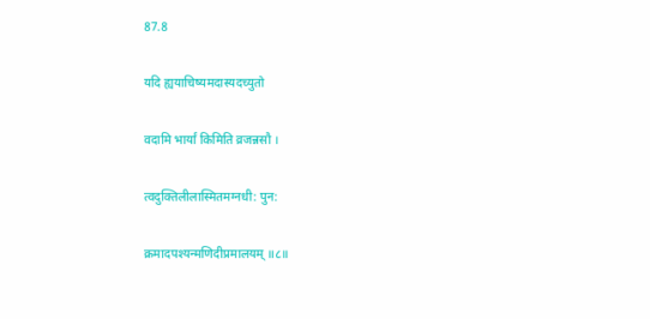87.8

यदि ह्ययाचिष्यमदास्यदच्युतो

वदामि भार्यां किमिति व्रजन्नसौ ।

त्वदुक्तिलीलास्मितमग्नधी: पुन:

क्रमादपश्यन्मणिदीप्रमालयम् ॥८॥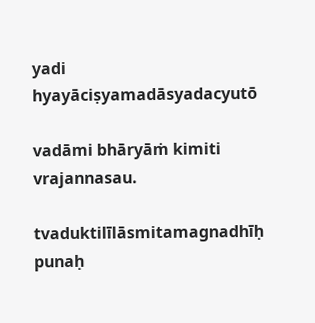yadi hyayāciṣyamadāsyadacyutō

vadāmi bhāryāṁ kimiti vrajannasau.

tvaduktilīlāsmitamagnadhīḥ punaḥ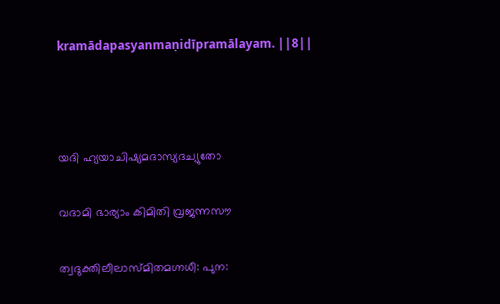kramādapasyanmaṇidīpramālayam. ||8||



യദി ഹ്യയാചിഷ്യമദാസ്യദച്യുതോ

വദാമി ഭാര്യാം കിമിതി വ്രജന്നസൗ

ത്വദുക്തിലീലാസ്മിതമഗ്നധീ: പുന: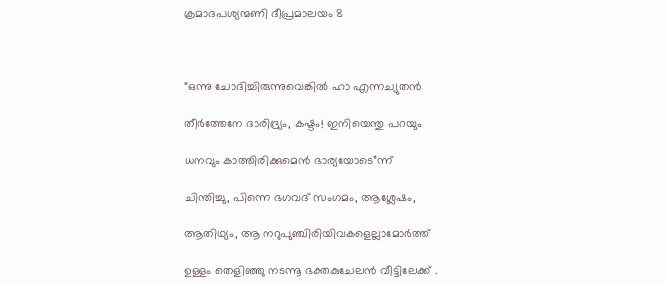ക്രമാദപശ്യന്മണി ദീപ്രമാലയം 8



“ഒന്നു ചോദിച്ചിരുന്നുവെങ്കിൽ ഹാ എന്നച്യുതൻ

തീർത്തേനേ ദാരിദ്ര്യം, കഷ്ടം! ഇനിയെന്തു പറയും

ധനവും കാത്തിരിക്കുമെൻ ഭാര്യയോടെ”ന്ന്

ചിന്തിച്ചു, പിന്നെ ഭഗവദ് സംഗമം, ആശ്ലേഷം,

ആതിഥ്യം, ആ നറുപുഞ്ചിരിയിവകളെല്ലാമോർത്ത്

ഉള്ളം തെളിഞ്ഞു നടന്നൂ ഭക്തകുചേലൻ വീട്ടിലേക്ക് .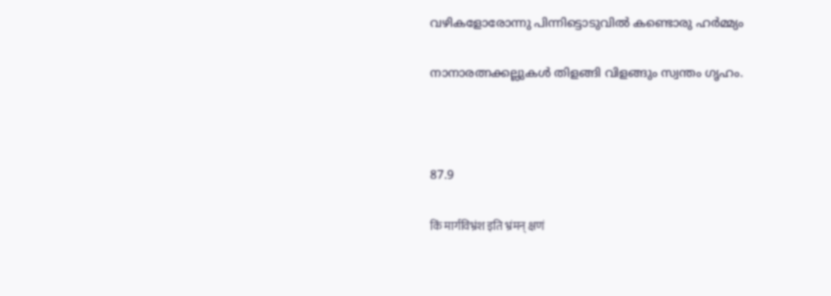വഴികളോരോന്നു പിന്നിട്ടൊടുവിൽ കണ്ടൊരു ഹർമ്മ്യം

നാനാരത്നക്കല്ലുകൾ തിളങ്ങി വിളങ്ങും സ്വന്തം ഗൃഹം.



87.9

किं मार्गविभ्रंश इति भ्रंमन् क्षणं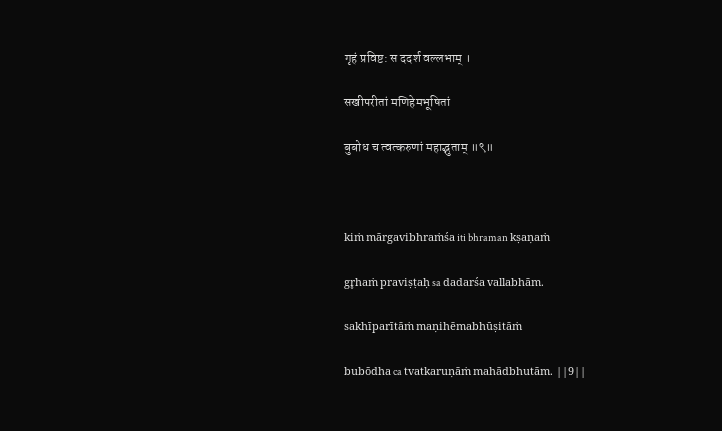गृहं प्रविष्ट: स ददर्श वल्लभाम् ।

सखीपरीतां मणिहेमभूषितां

बुबोध च त्वत्करुणां महाद्भुताम् ॥९॥



kiṁ mārgavibhraṁśa iti bhraman kṣaṇaṁ

gr̥haṁ praviṣṭaḥ sa dadarśa vallabhām.

sakhīparītāṁ maṇihēmabhūṣitāṁ

bubōdha ca tvatkaruṇāṁ mahādbhutām. ||9||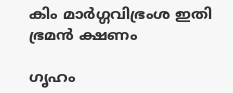കിം മാർഗ്ഗവിഭ്രംശ ഇതി ഭ്രമൻ ക്ഷണം

ഗൃഹം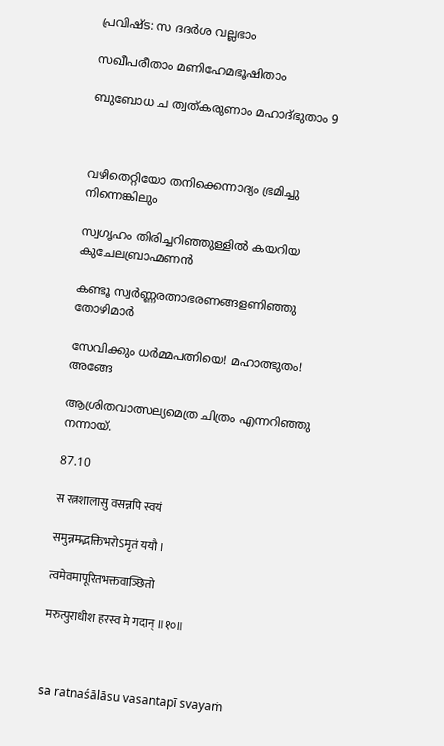പ്രവിഷ്ട: സ ദദർശ വല്ലഭാം

സഖീപരീതാം മണിഹേമഭൂഷിതാം

ബുബോധ ച ത്വത്കരുണാം മഹാദ്ഭുതാം 9



വഴിതെറ്റിയോ തനിക്കെന്നാദ്യം ഭ്രമിച്ചു നിന്നെങ്കിലും

സ്വഗൃഹം തിരിച്ചറിഞ്ഞുള്ളിൽ കയറിയ കുചേലബ്രാഹ്മണൻ

കണ്ടൂ സ്വർണ്ണരത്നാഭരണങ്ങളണിഞ്ഞു തോഴിമാർ

സേവിക്കും ധർമ്മപത്നിയെ! മഹാത്ഭുതം! അങ്ങേ

ആശ്രിതവാത്സല്യമെത്ര ചിത്രം എന്നറിഞ്ഞു നന്നായ്.

87.10

स रत्नशालासु वसन्नपि स्वयं

समुन्नमद्भक्तिभरोऽमृतं ययौ ।

त्वमेवमापूरितभक्तवाञ्छितो

मरुत्पुराधीश हरस्व मे गदान् ॥१०॥



sa ratnaśālāsu vasantapī svayaṁ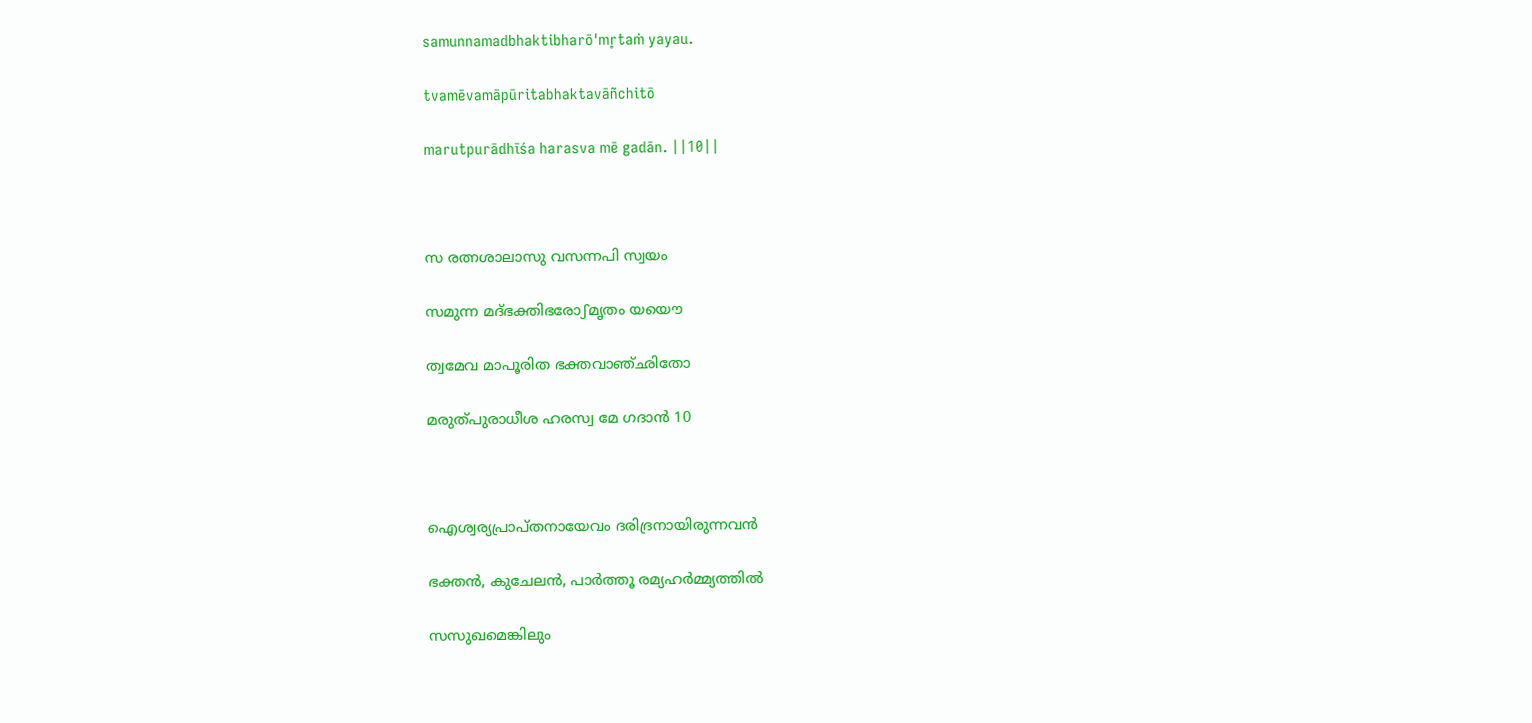samunnamadbhaktibharō'mr̥taṁ yayau.

tvamēvamāpūritabhaktavāñchitō

marutpurādhīśa harasva mē gadān. ||10||



സ രത്നശാലാസു വസന്നപി സ്വയം

സമുന്ന മദ്ഭക്തിഭരോഽമൃതം യയൌ

ത്വമേവ മാപൂരിത ഭക്തവാഞ്ഛിതോ

മരുത്പുരാധീശ ഹരസ്വ മേ ഗദാൻ 10



ഐശ്വര്യപ്രാപ്തനായേവം ദരിദ്രനായിരുന്നവൻ

ഭക്തൻ, കുചേലൻ, പാർത്തൂ രമ്യഹർമ്മ്യത്തിൽ

സസുഖമെങ്കിലും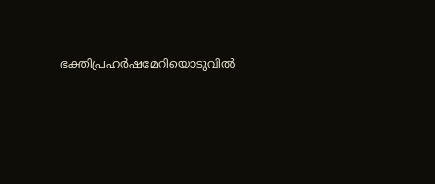ഭക്തിപ്രഹർഷമേറിയൊടുവിൽ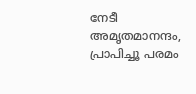നേടീ അമൃതമാനന്ദം, പ്രാപിച്ചൂ പരമം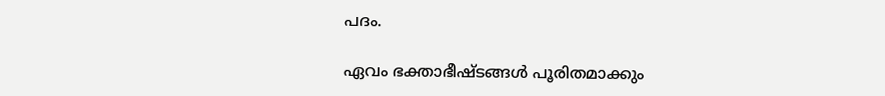പദം.

ഏവം ഭക്താഭീഷ്ടങ്ങൾ പൂരിതമാക്കും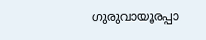ഗുരുവായൂരപ്പാ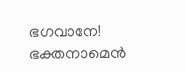ഭഗവാനേ! ഭക്തനാമെൻ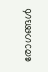രോഗങ്ങൾ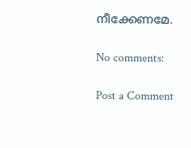നീക്കേണമേ.

No comments:

Post a Comment